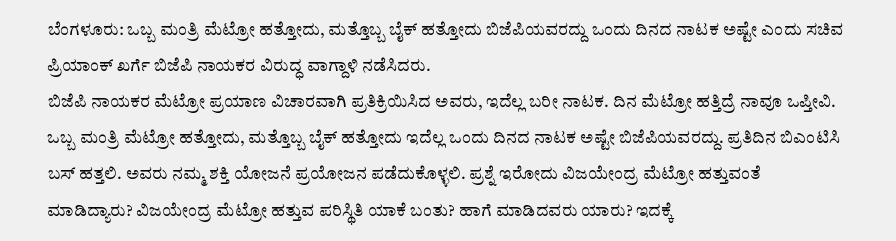ಬೆಂಗಳೂರು: ಒಬ್ಬ ಮಂತ್ರಿ ಮೆಟ್ರೋ ಹತ್ತೋದು, ಮತ್ತೊಬ್ಬ ಬೈಕ್ ಹತ್ತೋದು ಬಿಜೆಪಿಯವರದ್ದು ಒಂದು ದಿನದ ನಾಟಕ ಅಷ್ಟೇ ಎಂದು ಸಚಿವ ಪ್ರಿಯಾಂಕ್ ಖರ್ಗೆ ಬಿಜೆಪಿ ನಾಯಕರ ವಿರುದ್ಧ ವಾಗ್ದಾಳಿ ನಡೆಸಿದರು.
ಬಿಜೆಪಿ ನಾಯಕರ ಮೆಟ್ರೋ ಪ್ರಯಾಣ ವಿಚಾರವಾಗಿ ಪ್ರತಿಕ್ರಿಯಿಸಿದ ಅವರು, ಇದೆಲ್ಲ ಬರೀ ನಾಟಕ. ದಿನ ಮೆಟ್ರೋ ಹತ್ತಿದ್ರೆ ನಾವೂ ಒಪ್ತೀವಿ. ಒಬ್ಬ ಮಂತ್ರಿ ಮೆಟ್ರೋ ಹತ್ತೋದು, ಮತ್ತೊಬ್ಬ ಬೈಕ್ ಹತ್ತೋದು ಇದೆಲ್ಲ ಒಂದು ದಿನದ ನಾಟಕ ಅಷ್ಟೇ ಬಿಜೆಪಿಯವರದ್ದು. ಪ್ರತಿದಿನ ಬಿಎಂಟಿಸಿ ಬಸ್ ಹತ್ತಲಿ. ಅವರು ನಮ್ಮ ಶಕ್ತಿ ಯೋಜನೆ ಪ್ರಯೋಜನ ಪಡೆದುಕೊಳ್ಳಲಿ. ಪ್ರಶ್ನೆ ಇರೋದು ವಿಜಯೇಂದ್ರ ಮೆಟ್ರೋ ಹತ್ತುವಂತೆ ಮಾಡಿದ್ಯಾರು? ವಿಜಯೇಂದ್ರ ಮೆಟ್ರೋ ಹತ್ತುವ ಪರಿಸ್ಥಿತಿ ಯಾಕೆ ಬಂತು? ಹಾಗೆ ಮಾಡಿದವರು ಯಾರು? ಇದಕ್ಕೆ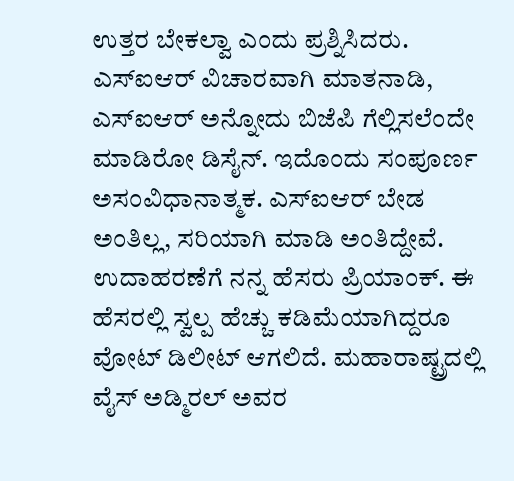ಉತ್ತರ ಬೇಕಲ್ವಾ ಎಂದು ಪ್ರಶ್ನಿಸಿದರು.
ಎಸ್ಐಆರ್ ವಿಚಾರವಾಗಿ ಮಾತನಾಡಿ, ಎಸ್ಐಆರ್ ಅನ್ನೋದು ಬಿಜೆಪಿ ಗೆಲ್ಲಿಸಲೆಂದೇ ಮಾಡಿರೋ ಡಿಸೈನ್. ಇದೊಂದು ಸಂಪೂರ್ಣ ಅಸಂವಿಧಾನಾತ್ಮಕ. ಎಸ್ಐಆರ್ ಬೇಡ ಅಂತಿಲ್ಲ, ಸರಿಯಾಗಿ ಮಾಡಿ ಅಂತಿದ್ದೇವೆ. ಉದಾಹರಣೆಗೆ ನನ್ನ ಹೆಸರು ಪ್ರಿಯಾಂಕ್. ಈ ಹೆಸರಲ್ಲಿ ಸ್ವಲ್ಪ ಹೆಚ್ಚು ಕಡಿಮೆಯಾಗಿದ್ದರೂ ವೋಟ್ ಡಿಲೀಟ್ ಆಗಲಿದೆ. ಮಹಾರಾಷ್ಟ್ರದಲ್ಲಿ ವೈಸ್ ಅಡ್ಮಿರಲ್ ಅವರ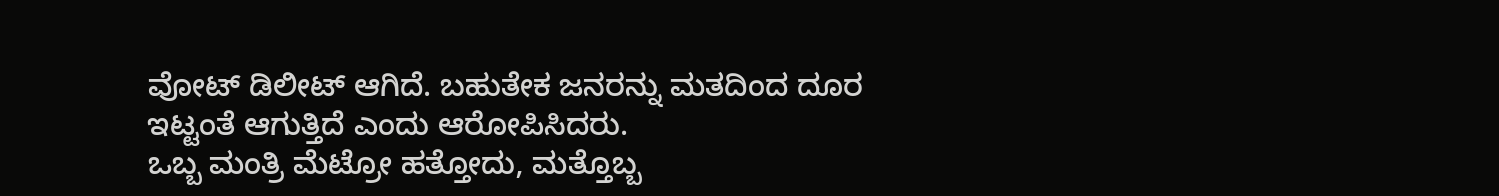ವೋಟ್ ಡಿಲೀಟ್ ಆಗಿದೆ. ಬಹುತೇಕ ಜನರನ್ನು ಮತದಿಂದ ದೂರ ಇಟ್ಟಂತೆ ಆಗುತ್ತಿದೆ ಎಂದು ಆರೋಪಿಸಿದರು.
ಒಬ್ಬ ಮಂತ್ರಿ ಮೆಟ್ರೋ ಹತ್ತೋದು, ಮತ್ತೊಬ್ಬ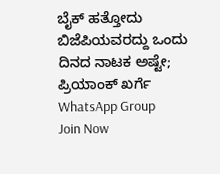ಬೈಕ್ ಹತ್ತೋದು ಬಿಜೆಪಿಯವರದ್ದು ಒಂದು ದಿನದ ನಾಟಕ ಅಷ್ಟೇ; ಪ್ರಿಯಾಂಕ್ ಖರ್ಗೆ
WhatsApp Group
Join Now